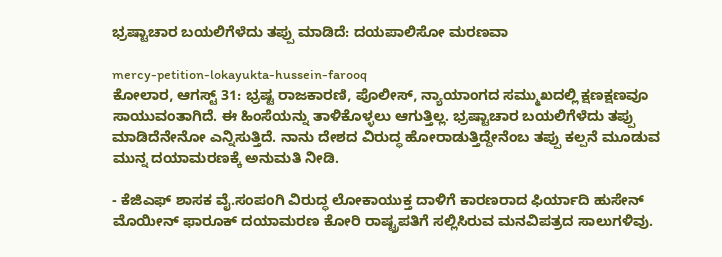ಭ್ರಷ್ಟಾಚಾರ ಬಯಲಿಗೆಳೆದು ತಪ್ಪು ಮಾಡಿದೆ: ದಯಪಾಲಿಸೋ ಮರಣವಾ

mercy-petition-lokayukta-hussein-farooq
ಕೋಲಾರ, ಆಗಸ್ಟ್ 31: ಭ್ರಷ್ಟ ರಾಜಕಾರಣಿ, ಪೊಲೀಸ್, ನ್ಯಾಯಾಂಗದ ಸಮ್ಮುಖದಲ್ಲಿ ಕ್ಷಣಕ್ಷಣವೂ ಸಾಯುವಂತಾಗಿದೆ. ಈ ಹಿಂಸೆಯನ್ನು ತಾಳಿಕೊಳ್ಳಲು ಆಗುತ್ತಿಲ್ಲ. ಭ್ರಷ್ಟಾಚಾರ ಬಯಲಿಗೆಳೆದು ತಪ್ಪು ಮಾಡಿದೆನೇನೋ ಎನ್ನಿಸುತ್ತಿದೆ. ನಾನು ದೇಶದ ವಿರುದ್ಧ ಹೋರಾಡುತ್ತಿದ್ದೇನೆಂಬ ತಪ್ಪು ಕಲ್ಪನೆ ಮೂಡುವ ಮುನ್ನ ದಯಾಮರಣಕ್ಕೆ ಅನುಮತಿ ನೀಡಿ.

- ಕೆಜಿಎಫ್ ಶಾಸಕ ವೈ.ಸಂಪಂಗಿ ವಿರುದ್ಧ ಲೋಕಾಯುಕ್ತ ದಾಳಿಗೆ ಕಾರಣರಾದ ಫಿರ್ಯಾದಿ ಹುಸೇನ್ ಮೊಯೀನ್ ಫಾರೂಕ್ ದಯಾಮರಣ ಕೋರಿ ರಾಷ್ಟ್ರಪತಿಗೆ ಸಲ್ಲಿಸಿರುವ ಮನವಿಪತ್ರದ ಸಾಲುಗಳಿವು.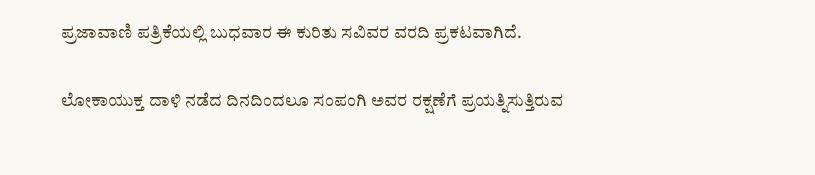ಪ್ರಜಾವಾಣಿ ಪತ್ರಿಕೆಯಲ್ಲಿ ಬುಧವಾರ ಈ ಕುರಿತು ಸವಿವರ ವರದಿ ಪ್ರಕಟವಾಗಿದೆ.

ಲೋಕಾಯುಕ್ತ ದಾಳಿ ನಡೆದ ದಿನದಿಂದಲೂ ಸಂಪಂಗಿ ಅವರ ರಕ್ಷಣೆಗೆ ಪ್ರಯತ್ನಿಸುತ್ತಿರುವ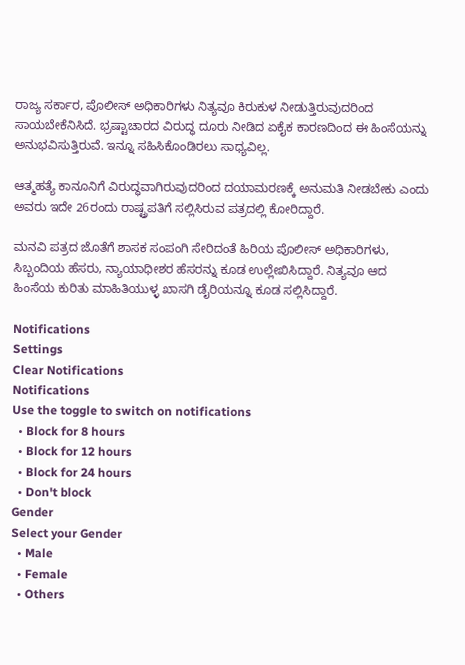ರಾಜ್ಯ ಸರ್ಕಾರ, ಪೊಲೀಸ್ ಅಧಿಕಾರಿಗಳು ನಿತ್ಯವೂ ಕಿರುಕುಳ ನೀಡುತ್ತಿರುವುದರಿಂದ ಸಾಯಬೇಕೆನಿಸಿದೆ. ಭ್ರಷ್ಟಾಚಾರದ ವಿರುದ್ಧ ದೂರು ನೀಡಿದ ಏಕೈಕ ಕಾರಣದಿಂದ ಈ ಹಿಂಸೆಯನ್ನು ಅನುಭವಿಸುತ್ತಿರುವೆ. ಇನ್ನೂ ಸಹಿಸಿಕೊಂಡಿರಲು ಸಾಧ್ಯವಿಲ್ಲ.

ಆತ್ಮಹತ್ಯೆ ಕಾನೂನಿಗೆ ವಿರುದ್ಧವಾಗಿರುವುದರಿಂದ ದಯಾಮರಣಕ್ಕೆ ಅನುಮತಿ ನೀಡಬೇಕು ಎಂದು ಅವರು ಇದೇ 26ರಂದು ರಾಷ್ಟ್ರಪತಿಗೆ ಸಲ್ಲಿಸಿರುವ ಪತ್ರದಲ್ಲಿ ಕೋರಿದ್ದಾರೆ.

ಮನವಿ ಪತ್ರದ ಜೊತೆಗೆ ಶಾಸಕ ಸಂಪಂಗಿ ಸೇರಿದಂತೆ ಹಿರಿಯ ಪೊಲೀಸ್ ಅಧಿಕಾರಿಗಳು, ಸಿಬ್ಬಂದಿಯ ಹೆಸರು, ನ್ಯಾಯಾಧೀಶರ ಹೆಸರನ್ನು ಕೂಡ ಉಲ್ಲೇಖಿಸಿದ್ದಾರೆ. ನಿತ್ಯವೂ ಆದ ಹಿಂಸೆಯ ಕುರಿತು ಮಾಹಿತಿಯುಳ್ಳ ಖಾಸಗಿ ಡೈರಿಯನ್ನೂ ಕೂಡ ಸಲ್ಲಿಸಿದ್ದಾರೆ.

Notifications
Settings
Clear Notifications
Notifications
Use the toggle to switch on notifications
  • Block for 8 hours
  • Block for 12 hours
  • Block for 24 hours
  • Don't block
Gender
Select your Gender
  • Male
  • Female
  • Others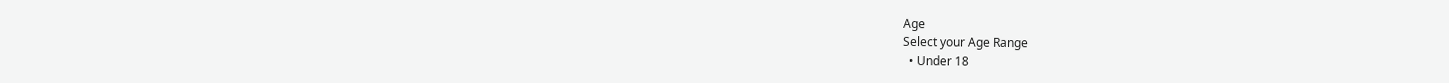Age
Select your Age Range
  • Under 18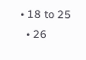• 18 to 25
  • 26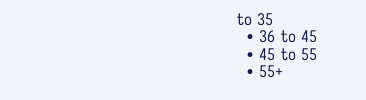to 35
  • 36 to 45
  • 45 to 55
  • 55+